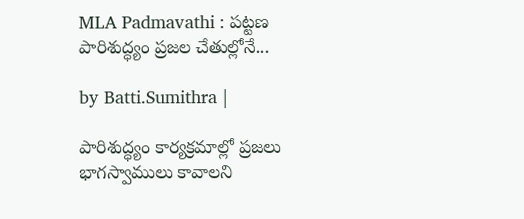MLA Padmavathi : పట్టణ పారిశుద్ధ్యం ప్రజల చేతుల్లోనే...

by Batti.Sumithra |

పారిశుద్ధ్యం కార్యక్రమాల్లో ప్రజలు భాగస్వాములు కావాలని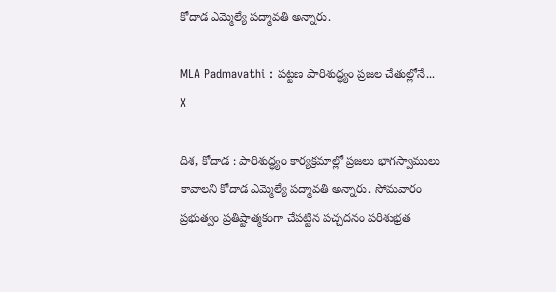కోదాడ ఎమ్మెల్యే పద్మావతి అన్నారు.

MLA Padmavathi : పట్టణ పారిశుద్ధ్యం ప్రజల చేతుల్లోనే...
X

దిశ, కోదాడ : పారిశుద్ధ్యం కార్యక్రమాల్లో ప్రజలు భాగస్వాములు కావాలని కోదాడ ఎమ్మెల్యే పద్మావతి అన్నారు. సోమవారం ప్రభుత్వం ప్రతిష్టాత్మకంగా చేపట్టిన పచ్చదనం పరిశుభ్రత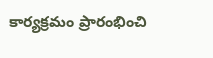కార్యక్రమం ప్రారంభించి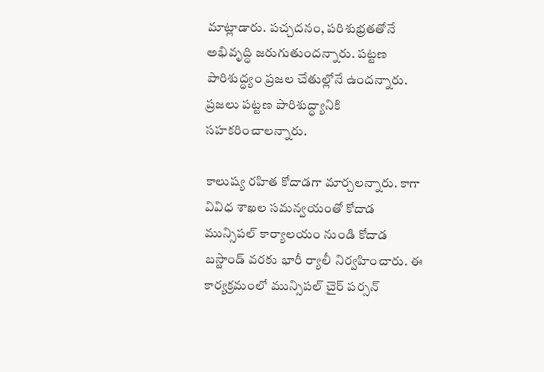మాట్లాడారు. పచ్చదనం, పరిశుభ్రతతోనే అభివృద్ధి జరుగుతుందన్నారు. పట్టణ పారిశుద్ధ్యం ప్రజల చేతుల్లోనే ఉందన్నారు. ప్రజలు పట్టణ పారిశుద్ధ్యానికి సహకరించాలన్నారు.

కాలుష్య రహిత కోదాడగా మార్చలన్నారు. కాగా వివిధ శాఖల సమన్వయంతో కోదాడ మున్సిపల్ కార్యాలయం నుండి కోదాడ బస్టాండ్ వరకు భారీ ర్యాలీ నిర్వహించారు. ఈ కార్యక్రమంలో మున్సిపల్ చైర్ పర్సన్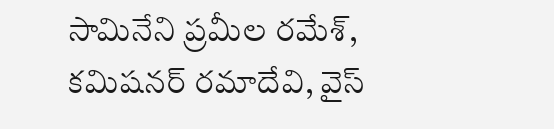సామినేని ప్రమీల రమేశ్, కమిషనర్ రమాదేవి, వైస్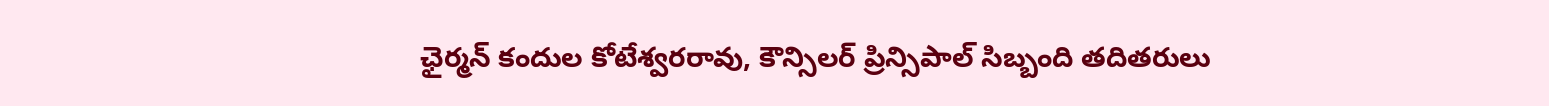ఛైర్మన్ కందుల కోటేశ్వరరావు, కౌన్సిలర్ ప్రిన్సిపాల్ సిబ్బంది తదితరులు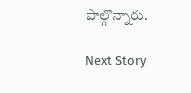పాల్గొన్నారు.

Next Story